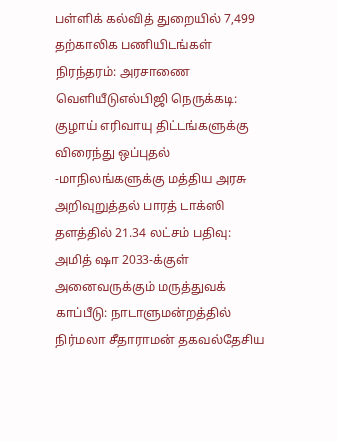பள்ளிக் கல்வித் துறையில் 7,499 தற்காலிக பணியிடங்கள் நிரந்தரம்: அரசாணை வெளியீடுஎல்பிஜி நெருக்கடி: குழாய் எரிவாயு திட்டங்களுக்கு விரைந்து ஒப்புதல் -மாநிலங்களுக்கு மத்திய அரசு அறிவுறுத்தல் பாரத் டாக்ஸி தளத்தில் 21.34 லட்சம் பதிவு: அமித் ஷா 2033-க்குள் அனைவருக்கும் மருத்துவக் காப்பீடு: நாடாளுமன்றத்தில் நிர்மலா சீதாராமன் தகவல்தேசிய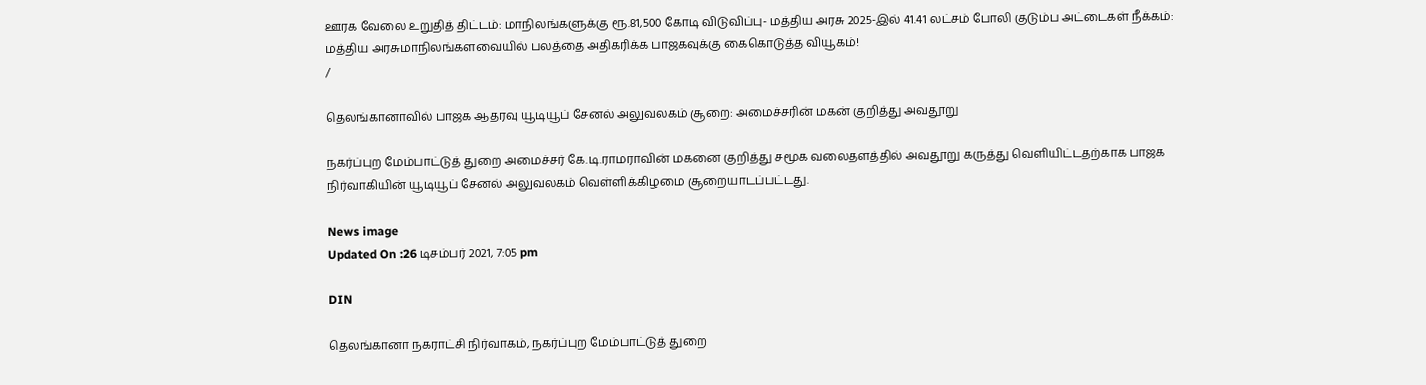ஊரக வேலை உறுதித் திட்டம்: மாநிலங்களுக்கு ரூ.81,500 கோடி விடுவிப்பு- மத்திய அரசு 2025-இல் 41.41 லட்சம் போலி குடும்ப அட்டைகள் நீக்கம்: மத்திய அரசுமாநிலங்களவையில் பலத்தை அதிகரிக்க பாஜகவுக்கு கைகொடுத்த வியூகம்!
/

தெலங்கானாவில் பாஜக ஆதரவு யூடியூப் சேனல் அலுவலகம் சூறை: அமைச்சரின் மகன் குறித்து அவதூறு

நகர்ப்புற மேம்பாட்டுத் துறை அமைச்சர் கே.டி.ராமராவின் மகனை குறித்து சமூக வலைதளத்தில் அவதூறு கருத்து வெளியிட்டதற்காக பாஜக நிர்வாகியின் யூடியூப் சேனல் அலுவலகம் வெள்ளிக்கிழமை சூறையாடப்பட்டது.

News image
Updated On :26 டிசம்பர் 2021, 7:05 pm

DIN

தெலங்கானா நகராட்சி நிர்வாகம், நகர்ப்புற மேம்பாட்டுத் துறை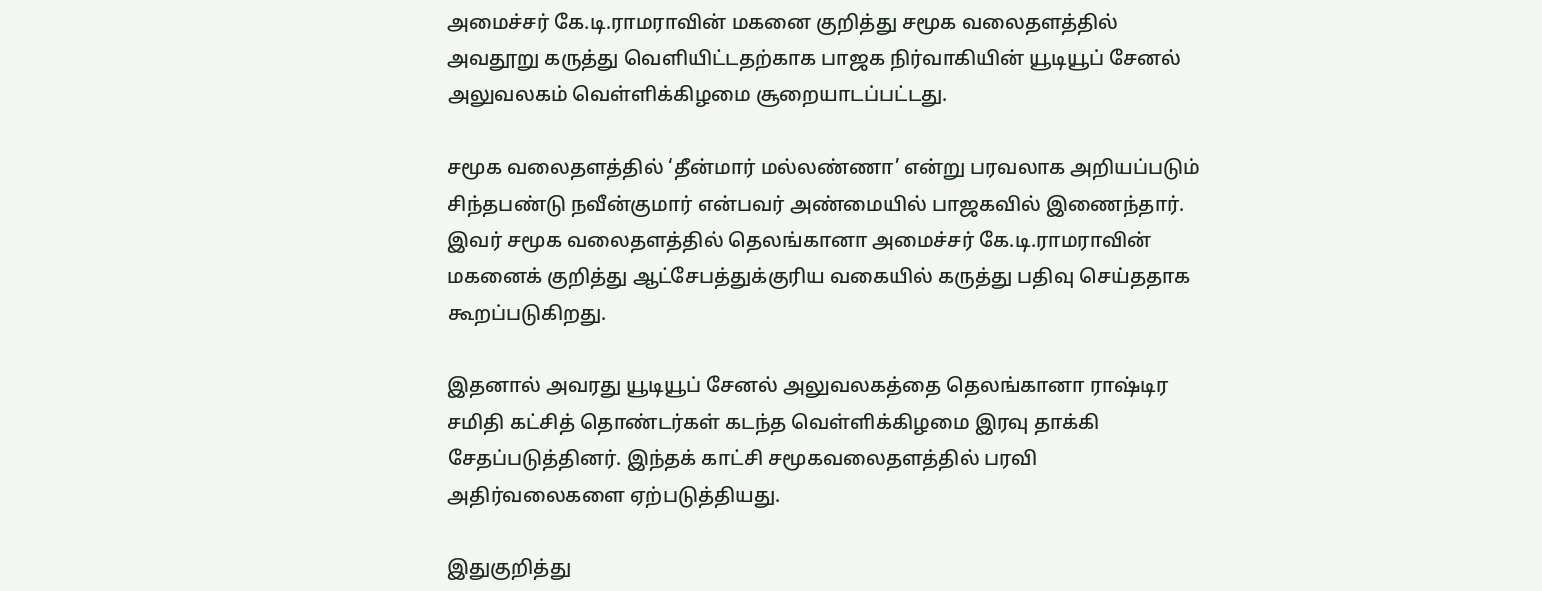அமைச்சர் கே.டி.ராமராவின் மகனை குறித்து சமூக வலைதளத்தில் அவதூறு கருத்து வெளியிட்டதற்காக பாஜக நிர்வாகியின் யூடியூப் சேனல் அலுவலகம் வெள்ளிக்கிழமை சூறையாடப்பட்டது.

சமூக வலைதளத்தில் ‘தீன்மார் மல்லண்ணா’ என்று பரவலாக அறியப்படும் சிந்தபண்டு நவீன்குமார் என்பவர் அண்மையில் பாஜகவில் இணைந்தார். இவர் சமூக வலைதளத்தில் தெலங்கானா அமைச்சர் கே.டி.ராமராவின் மகனைக் குறித்து ஆட்சேபத்துக்குரிய வகையில் கருத்து பதிவு செய்ததாக கூறப்படுகிறது.

இதனால் அவரது யூடியூப் சேனல் அலுவலகத்தை தெலங்கானா ராஷ்டிர சமிதி கட்சித் தொண்டர்கள் கடந்த வெள்ளிக்கிழமை இரவு தாக்கி சேதப்படுத்தினர். இந்தக் காட்சி சமூகவலைதளத்தில் பரவி அதிர்வலைகளை ஏற்படுத்தியது.

இதுகுறித்து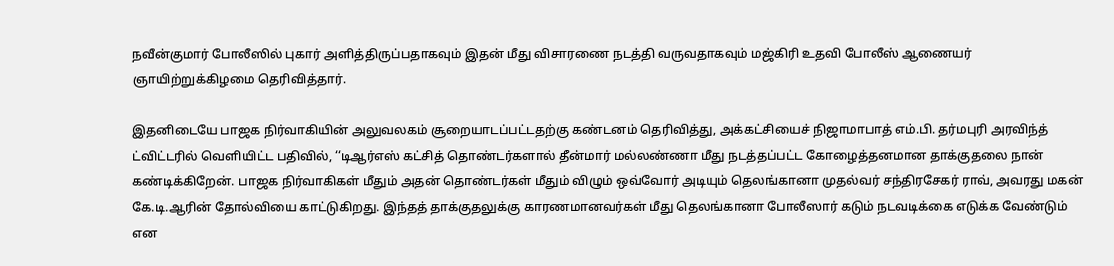நவீன்குமார் போலீஸில் புகார் அளித்திருப்பதாகவும் இதன் மீது விசாரணை நடத்தி வருவதாகவும் மஜ்கிரி உதவி போலீஸ் ஆணையர் ஞாயிற்றுக்கிழமை தெரிவித்தார்.

இதனிடையே பாஜக நிர்வாகியின் அலுவலகம் சூறையாடப்பட்டதற்கு கண்டனம் தெரிவித்து, அக்கட்சியைச் நிஜாமாபாத் எம்.பி. தர்மபுரி அரவிந்த் ட்விட்டரில் வெளியிட்ட பதிவில், ‘‘டிஆர்எஸ் கட்சித் தொண்டர்களால் தீன்மார் மல்லண்ணா மீது நடத்தப்பட்ட கோழைத்தனமான தாக்குதலை நான் கண்டிக்கிறேன். பாஜக நிர்வாகிகள் மீதும் அதன் தொண்டர்கள் மீதும் விழும் ஒவ்வோர் அடியும் தெலங்கானா முதல்வர் சந்திரசேகர் ராவ், அவரது மகன் கே.டி.ஆரின் தோல்வியை காட்டுகிறது. இந்தத் தாக்குதலுக்கு காரணமானவர்கள் மீது தெலங்கானா போலீஸார் கடும் நடவடிக்கை எடுக்க வேண்டும் என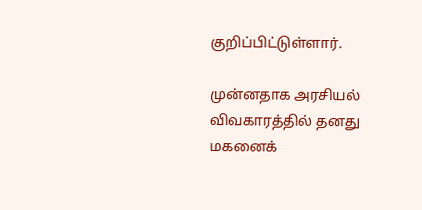குறிப்பிட்டுள்ளார்.

முன்னதாக அரசியல் விவகாரத்தில் தனது மகனைக்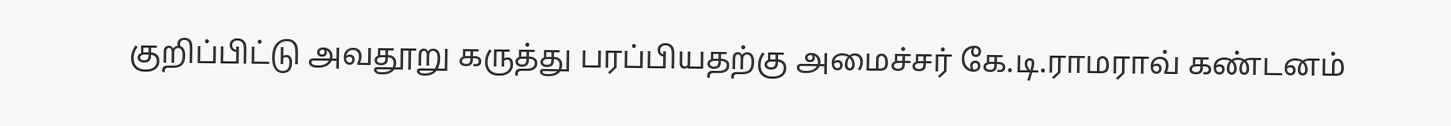குறிப்பிட்டு அவதூறு கருத்து பரப்பியதற்கு அமைச்சர் கே.டி.ராமராவ் கண்டனம்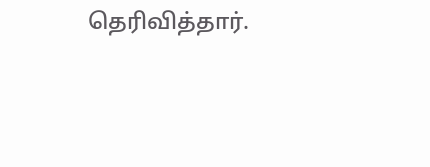தெரிவித்தார்.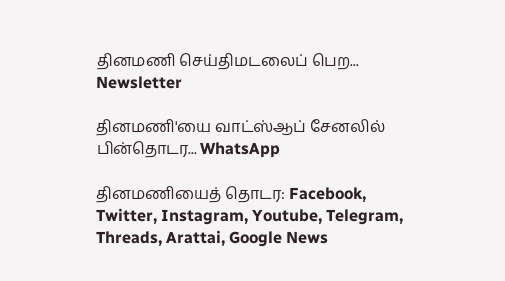தினமணி செய்திமடலைப் பெற... Newsletter

தினமணி'யை வாட்ஸ்ஆப் சேனலில் பின்தொடர... WhatsApp

தினமணியைத் தொடர: Facebook, Twitter, Instagram, Youtube, Telegram, Threads, Arattai, Google News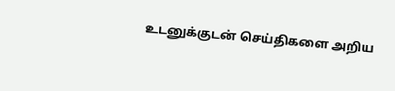உடனுக்குடன் செய்திகளை அறிய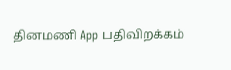தினமணி App பதிவிறக்கம்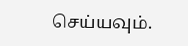செய்யவும்.